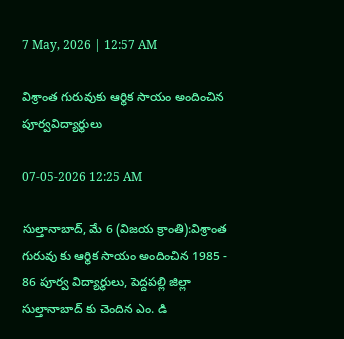7 May, 2026 | 12:57 AM

విశ్రాంత గురువుకు ఆర్థిక సాయం అందించిన పూర్వవిద్యార్థులు

07-05-2026 12:25 AM

సుల్తానాబాద్, మే 6 (విజయ క్రాంతి):విశ్రాంత గురువు కు ఆర్థిక సాయం అందించిన 1985 - 86 పూర్వ విద్యార్థులు, పెద్దపల్లి జిల్లా సుల్తానాబాద్ కు చెందిన ఎం. డి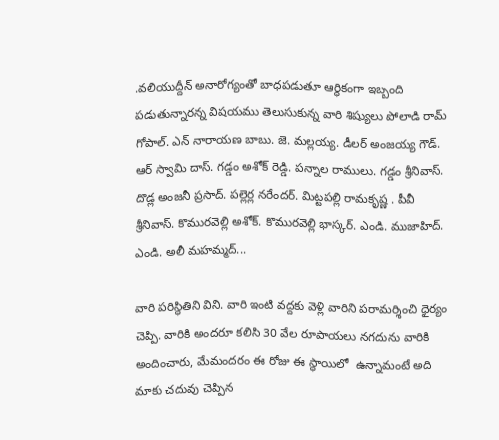.వలియుద్దీన్ అనారోగ్యంతో బాధపడుతూ ఆర్థికంగా ఇబ్బంది పడుతున్నారన్న విషయము తెలుసుకున్న వారి శిష్యులు పోలాడి రామ్ గోపాల్. ఎన్ నారాయణ బాబు. జె. మల్లయ్య. డీలర్ అంజయ్య గౌడ్. ఆర్ స్వామి దాస్. గడ్డం అశోక్ రెడ్డి. పన్నాల రాములు. గడ్డం శ్రీనివాస్. దొడ్ల అంజనీ ప్రసాద్. పల్లెర్ల నరేందర్. మిట్టపల్లి రామకృష్ణ . పీవీ శ్రీనివాస్. కొమురవెల్లి అశోక్. కొమురవెల్లి భాస్కర్. ఎండి. ముజాహిద్. ఎండి. అలీ మహమ్మద్...

వారి పరిస్థితిని విని. వారి ఇంటి వద్దకు వెళ్లి వారిని పరామర్శించి ధైర్యం చెప్పి. వారికి అందరూ కలిసి 30 వేల రూపాయలు నగదును వారికి అందించారు, మేమందరం ఈ రోజు ఈ స్థాయిలో  ఉన్నామంటే అది మాకు చదువు చెప్పిన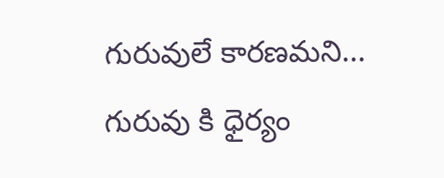గురువులే కారణమని... గురువు కి ధైర్యం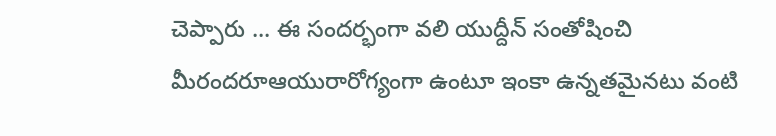చెప్పారు ... ఈ సందర్భంగా వలి యుద్దీన్ సంతోషించి మీరందరూఆయురారోగ్యంగా ఉంటూ ఇంకా ఉన్నతమైనటు వంటి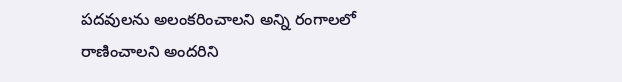పదవులను అలంకరించాలని అన్ని రంగాలలో రాణించాలని అందరిని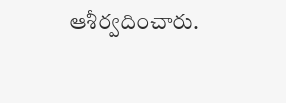ఆశీర్వదించారు.